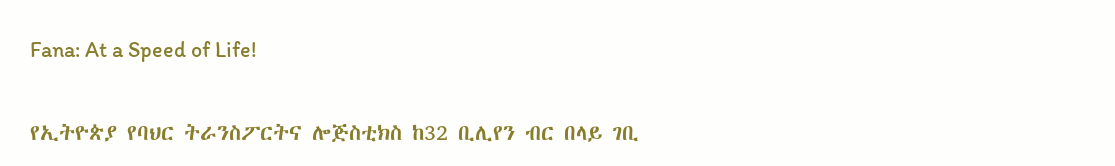Fana: At a Speed of Life!

የኢትዮጵያ የባህር ትራንስፖርትና ሎጅስቲክስ ከ32 ቢሊየን ብር በላይ ገቢ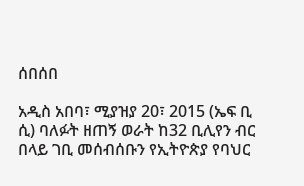ሰበሰበ

አዲስ አበባ፣ ሚያዝያ 20፣ 2015 (ኤፍ ቢ ሲ) ባለፉት ዘጠኝ ወራት ከ32 ቢሊየን ብር በላይ ገቢ መሰብሰቡን የኢትዮጵያ የባህር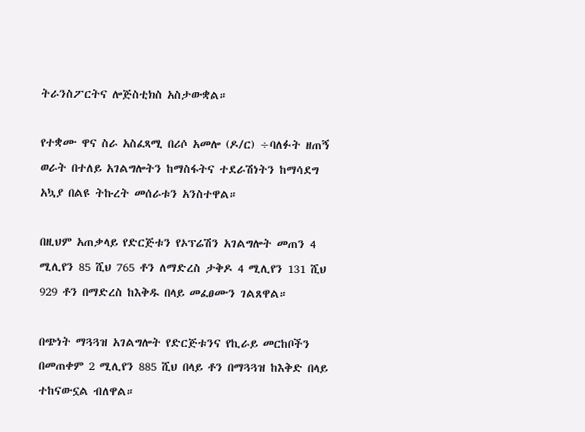ትራንስፖርትና ሎጅስቲክስ አስታውቋል።

የተቋሙ ዋና ስራ አስፈጻሚ በሪሶ አመሎ (ዶ/ር) ÷ባለፉት ዘጠኝ ወራት በተለይ አገልግሎትን ከማስፋትና ተደራሽነትን ከማሳደግ አኳያ በልዩ ትኩረት መሰራቱን አንስተዋል።

በዚህም አጠቃላይ የድርጅቱን የኦፕሬሽን አገልግሎት መጠን 4 ሚሊየን 85 ሺህ 765 ቶን ለማድረስ ታቅዶ 4 ሚሊየን 131 ሺህ 929 ቶን በማድረስ ከእቅዱ በላይ መፈፀሙን ገልጸዋል።

በጭነት ማጓጓዝ አገልግሎት የድርጅቱንና የኪራይ መርከቦችን በመጠቀም 2 ሚሊየን 885 ሺህ በላይ ቶን በማጓጓዝ ከእቅድ በላይ ተከናውኗል ብለዋል።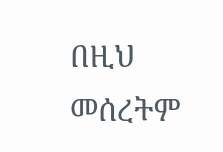በዚህ መሰረትም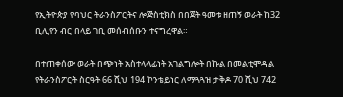የኢትዮጵያ የባህር ትራንስፖርትና ሎጅስቲክስ በበጀት ዓመቱ ዘጠኝ ወራት ከ32 ቢሊየን ብር በላይ ገቢ መሰብሰቡን ተናግረዋል።

በተጠቀሰው ወራት በጭነት አስተላላፊነት አገልግሎት በኩል በመልቲሞዳል የትራንስፖርት ስርዓት 66 ሺህ 194 ኮንቴይነር ለማጓጓዝ ታቅዶ 70 ሺህ 742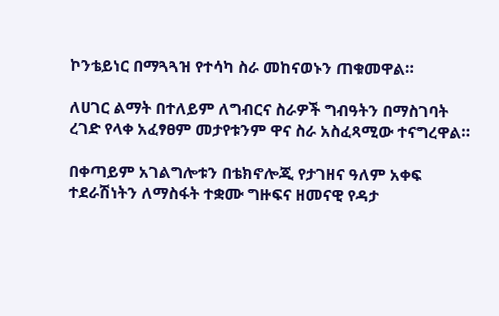ኮንቴይነር በማጓጓዝ የተሳካ ስራ መከናወኑን ጠቁመዋል።

ለሀገር ልማት በተለይም ለግብርና ስራዎች ግብዓትን በማስገባት ረገድ የላቀ አፈፃፀም መታየቱንም ዋና ስራ አስፈጻሚው ተናግረዋል።

በቀጣይም አገልግሎቱን በቴክኖሎጂ የታገዘና ዓለም አቀፍ ተደራሽነትን ለማስፋት ተቋሙ ግዙፍና ዘመናዊ የዳታ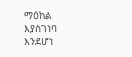ማዕከል እያስገነባ እንደሆነ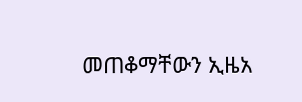መጠቆማቸውን ኢዜአ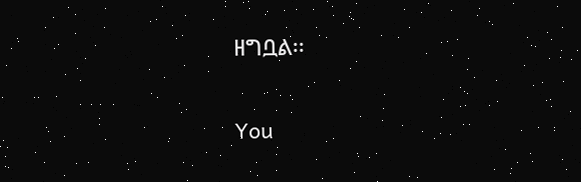ዘግቧል፡፡

You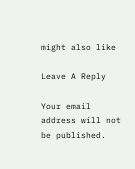might also like

Leave A Reply

Your email address will not be published.